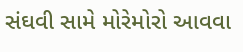સંઘવી સામે મોરેમોરો આવવા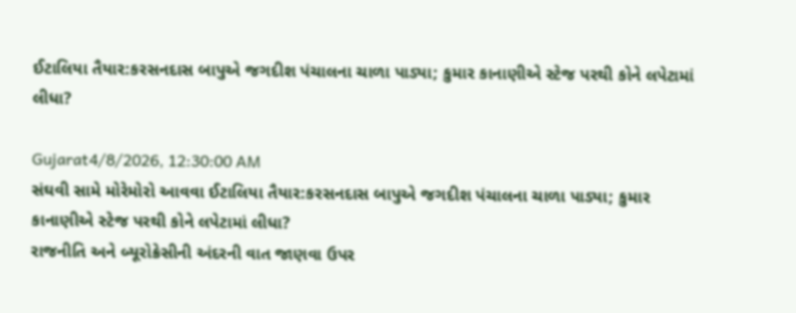ઈટાલિયા તૈયાર:કરસનદાસ બાપુએ જગદીશ પંચાલના ચાળા પાડ્યા; કુમાર કાનાણીએ સ્ટેજ પરથી કોને લપેટામાં લીધા?

Gujarat4/8/2026, 12:30:00 AM
સંઘવી સામે મોરેમોરો આવવા ઈટાલિયા તૈયાર:કરસનદાસ બાપુએ જગદીશ પંચાલના ચાળા પાડ્યા; કુમાર કાનાણીએ સ્ટેજ પરથી કોને લપેટામાં લીધા?
રાજનીતિ અને બ્યૂરોક્રેસીની અંદરની વાત જાણવા ઉપર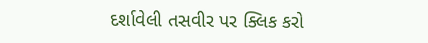દર્શાવેલી તસવીર પર ક્લિક કરો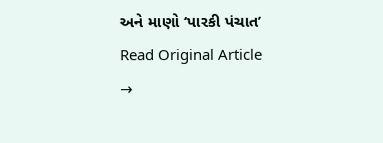અને માણો ‘પારકી પંચાત’
Read Original Article →